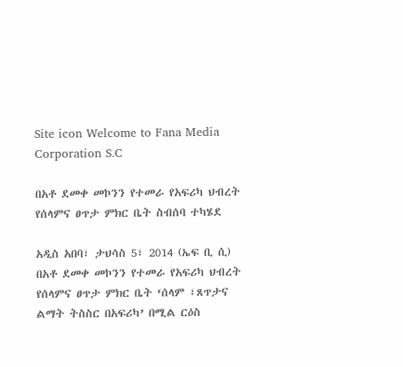Site icon Welcome to Fana Media Corporation S.C

በአቶ ደመቀ መኮንን የተመራ የአፍሪካ ህብረት የሰላምና ፀጥታ ምክር ቤት ስብሰባ ተካሄደ

አዲስ አበባ፣ ታህሳስ 5፣ 2014 (ኤፍ ቢ ሲ) በአቶ ደመቀ መኮንን የተመራ የአፍሪካ ህብረት የሰላምና ፀጥታ ምክር ቤት ‘ሰላም ፣ጸጥታና ልማት ትስስር በአፍሪካ’ በሚል ርዕስ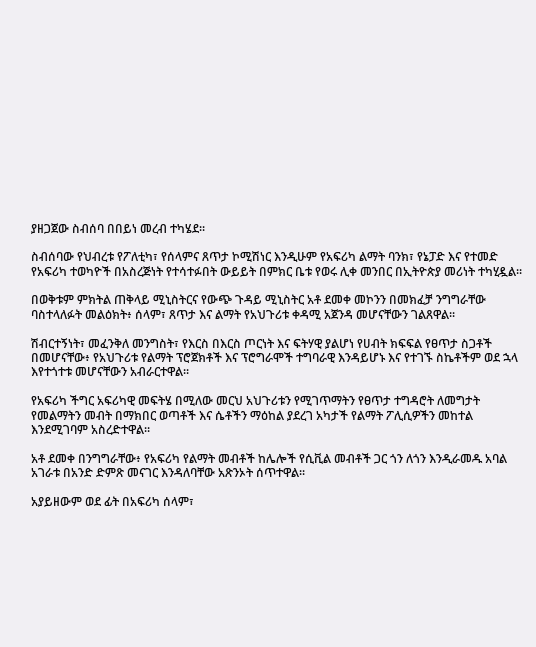ያዘጋጀው ስብሰባ በበይነ መረብ ተካሄደ፡፡

ስብሰባው የህብረቱ የፖለቲካ፣ የሰላምና ጸጥታ ኮሚሽነር እንዲሁም የአፍሪካ ልማት ባንክ፣ የኔፓድ እና የተመድ የአፍሪካ ተወካዮች በአስረጅነት የተሳተፉበት ውይይት በምክር ቤቱ የወሩ ሊቀ መንበር በኢትዮጵያ መሪነት ተካሂዷል፡፡

በወቅቱም ምክትል ጠቅላይ ሚኒስትርና የውጭ ጉዳይ ሚኒስትር አቶ ደመቀ መኮንን በመክፈቻ ንግግራቸው ባስተላለፉት መልዕክት፥ ሰላም፣ ጸጥታ እና ልማት የአህጉሪቱ ቀዳሚ አጀንዳ መሆናቸውን ገልጸዋል፡፡

ሽብርተኝነት፣ መፈንቅለ መንግስት፣ የእርስ በእርስ ጦርነት እና ፍትሃዊ ያልሆነ የሀብት ክፍፍል የፀጥታ ስጋቶች በመሆናቸው፥ የአህጉሪቱ የልማት ፕሮጀክቶች እና ፕሮግራሞች ተግባራዊ እንዳይሆኑ እና የተገኙ ስኬቶችም ወደ ኋላ እየተጎተቱ መሆናቸውን አብራርተዋል፡፡

የአፍሪካ ችግር አፍሪካዊ መፍትሄ በሚለው መርህ አህጉሪቱን የሚገጥማትን የፀጥታ ተግዳሮት ለመግታት የመልማትን መብት በማክበር ወጣቶች እና ሴቶችን ማዕከል ያደረገ አካታች የልማት ፖሊሲዎችን መከተል እንደሚገባም አስረድተዋል፡፡

አቶ ደመቀ በንግግራቸው፥ የአፍሪካ የልማት መብቶች ከሌሎች የሲቪል መብቶች ጋር ጎን ለጎን እንዲራመዱ አባል አገራቱ በአንድ ድምጽ መናገር እንዳለባቸው አጽንኦት ሰጥተዋል፡፡

አያይዘውም ወደ ፊት በአፍሪካ ሰላም፣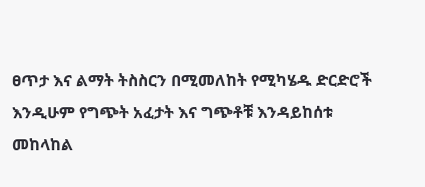ፀጥታ እና ልማት ትስስርን በሚመለከት የሚካሄዱ ድርድሮች እንዲሁም የግጭት አፈታት እና ግጭቶቹ እንዳይከሰቱ መከላከል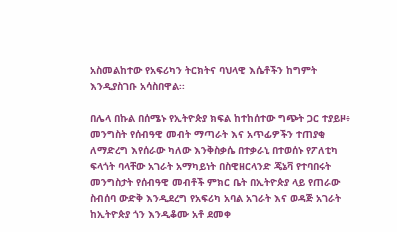አስመልከተው የአፍሪካን ትርክትና ባህላዊ እሴቶችን ከግምት እንዲያስገቡ አሳስበዋል፡፡

በሌላ በኩል በሰሜኑ የኢትዮጵያ ክፍል ከተከሰተው ግጭት ጋር ተያይዞ፥ መንግስት የሰብዓዊ መብት ማጣራት እና አጥፊዎችን ተጠያቂ ለማድረግ እየሰራው ካለው እንቅስቃሴ በተቃራኒ በተወሰኑ የፖለቲካ ፍላጎት ባላቸው አገራት አማካይነት በስዊዘርላንድ ጄኔቫ የተባበሩት መንግስታት የሰብዓዊ መብቶች ምክር ቤት በኢትዮጵያ ላይ የጠራው ስብሰባ ውድቅ እንዲደረግ የአፍሪካ አባል አገራት እና ወዳጅ አገራት ከኢትዮጵያ ጎን እንዲቆሙ አቶ ደመቀ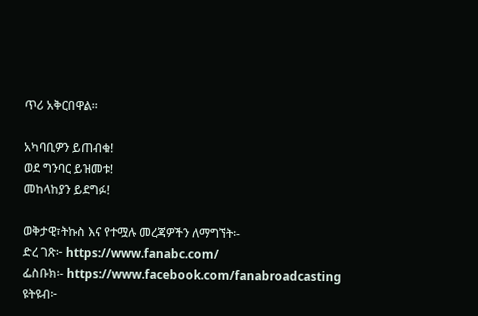ጥሪ አቅርበዋል፡፡

አካባቢዎን ይጠብቁ!
ወደ ግንባር ይዝመቱ!
መከላከያን ይደግፉ!

ወቅታዊ፣ትኩስ እና የተሟሉ መረጃዎችን ለማግኘት፡-
ድረ ገጽ፦ https://www.fanabc.com/
ፌስቡክ፡- https://www.facebook.com/fanabroadcasting
ዩትዩብ፦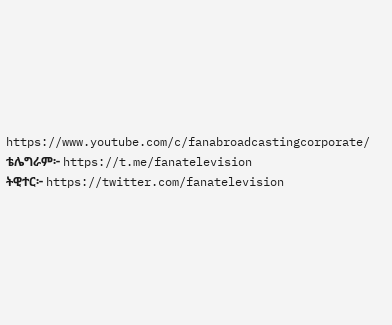https://www.youtube.com/c/fanabroadcastingcorporate/
ቴሌግራም፦ https://t.me/fanatelevision
ትዊተር፦ https://twitter.com/fanatelevision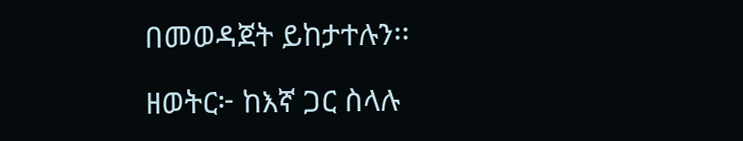በመወዳጀት ይከታተሉን፡፡

ዘወትር፦ ከእኛ ጋር ስላሉ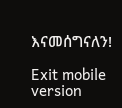እናመሰግናለን!

Exit mobile version